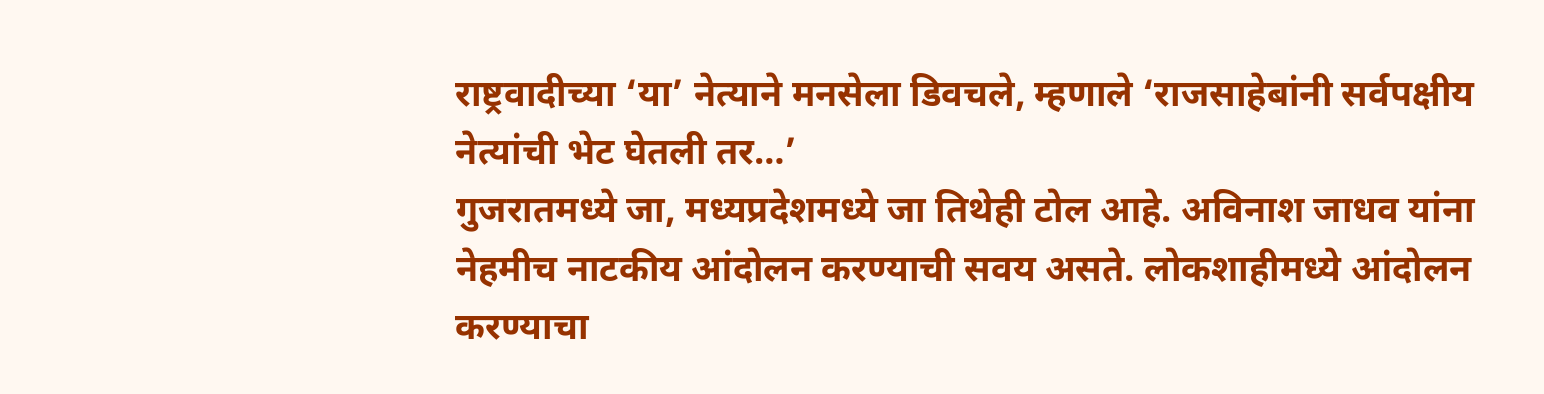राष्ट्रवादीच्या ‘या’ नेत्याने मनसेला डिवचले, म्हणाले ‘राजसाहेबांनी सर्वपक्षीय नेत्यांची भेट घेतली तर…’
गुजरातमध्ये जा, मध्यप्रदेशमध्ये जा तिथेही टोल आहे. अविनाश जाधव यांना नेहमीच नाटकीय आंदोलन करण्याची सवय असते. लोकशाहीमध्ये आंदोलन करण्याचा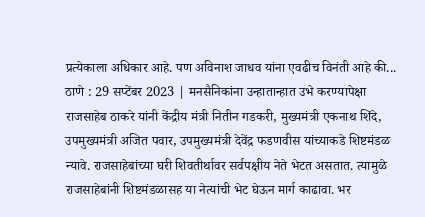प्रत्येकाला अधिकार आहे. पण अविनाश जाधव यांना एवढीच विनंती आहे की...
ठाणे : 29 सप्टेंबर 2023 | मनसैनिकांना उन्हातान्हात उभे करण्यापेक्षा राजसाहेब ठाकरे यांनी केंद्रीय मंत्री नितीन गडकरी, मुख्यमंत्री एकनाथ शिंदे, उपमुख्यमंत्री अजित पवार, उपमुख्यमंत्री देवेंद्र फडणवीस यांच्याकडे शिष्टमंडळ न्यावे. राजसाहेबांच्या घरी शिवतीर्थावर सर्वपक्षीय नेते भेटत असतात. त्यामुळे राजसाहेबांनी शिष्टमंडळासह या नेत्यांची भेट घेऊन मार्ग काढावा. भर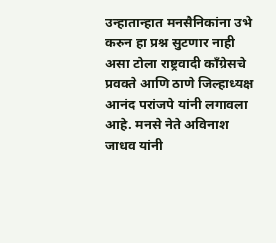उन्हातान्हात मनसैनिकांना उभे करुन हा प्रश्न सुटणार नाही असा टोला राष्ट्रवादी काँग्रेसचे प्रवक्ते आणि ठाणे जिल्हाध्यक्ष आनंद परांजपे यांनी लगावला आहे. मनसे नेते अविनाश जाधव यांनी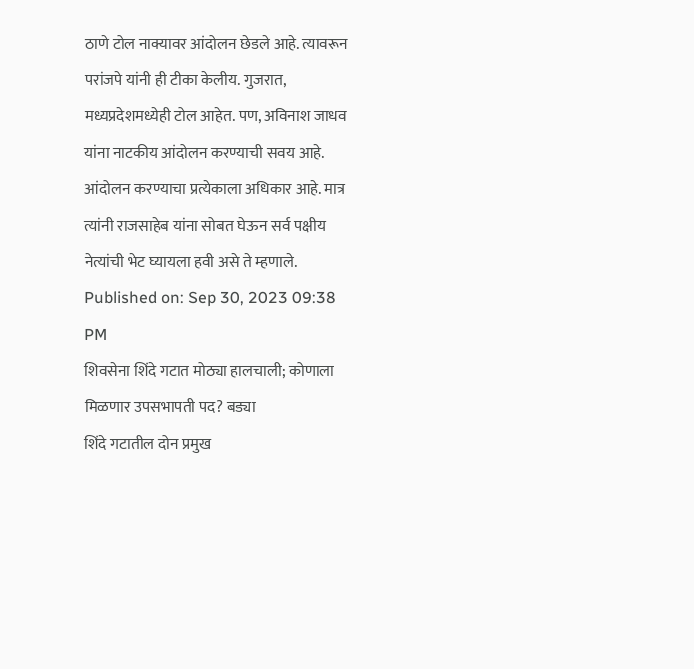ठाणे टोल नाक्यावर आंदोलन छेडले आहे. त्यावरून परांजपे यांनी ही टीका केलीय. गुजरात, मध्यप्रदेशमध्येही टोल आहेत. पण, अविनाश जाधव यांना नाटकीय आंदोलन करण्याची सवय आहे. आंदोलन करण्याचा प्रत्येकाला अधिकार आहे. मात्र त्यांनी राजसाहेब यांना सोबत घेऊन सर्व पक्षीय नेत्यांची भेट घ्यायला हवी असे ते म्हणाले.
Published on: Sep 30, 2023 09:38 PM
शिवसेना शिंदे गटात मोठ्या हालचाली; कोणाला मिळणार उपसभापती पद? बड्या
शिंदे गटातील दोन प्रमुख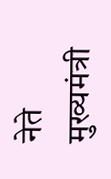नेते मुख्यमंत्री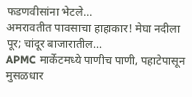फडणवीसांना भेटले...
अमरावतीत पावसाचा हाहाकार! मेघा नदीला पूर; चांदूर बाजारातील...
APMC मार्केटमध्ये पाणीच पाणी, पहाटेपासून मुसळधार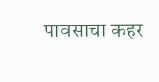पावसाचा कहर